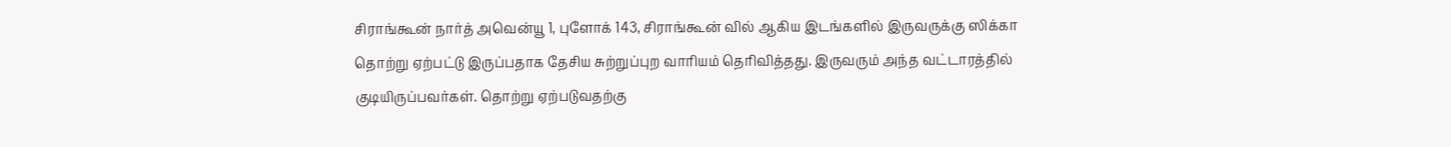சிராங்கூன் நார்த் அவென்யூ 1, புளோக் 143, சிராங்கூன் வில் ஆகிய இடங்களில் இருவருக்கு ஸிக்கா தொற்று ஏற்பட்டு இருப்பதாக தேசிய சுற்றுப்புற வாரியம் தெரிவித்தது. இருவரும் அந்த வட்டாரத்தில் குடியிருப்பவர்கள். தொற்று ஏற்படுவதற்கு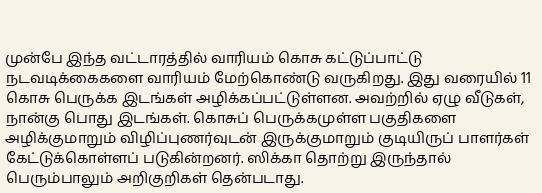முன்பே இந்த வட்டாரத்தில் வாரியம் கொசு கட்டுப்பாட்டு நடவடிக்கைகளை வாரியம் மேற்கொண்டு வருகிறது. இது வரையில் 11 கொசு பெருக்க இடங்கள் அழிக்கப்பட்டுள்ளன. அவற்றில் ஏழு வீடுகள், நான்கு பொது இடங்கள். கொசுப் பெருக்கமுள்ள பகுதிகளை அழிக்குமாறும் விழிப்புணர்வுடன் இருக்குமாறும் குடியிருப் பாளர்கள் கேட்டுக்கொள்ளப் படுகின்றனர். ஸிக்கா தொற்று இருந்தால் பெரும்பாலும் அறிகுறிகள் தென்படாது.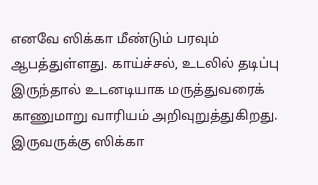எனவே ஸிக்கா மீண்டும் பரவும் ஆபத்துள்ளது. காய்ச்சல், உடலில் தடிப்பு இருந்தால் உடனடியாக மருத்துவரைக் காணுமாறு வாரியம் அறிவுறுத்துகிறது.
இருவருக்கு ஸிக்கா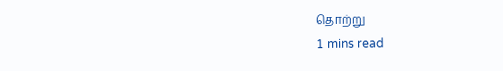தொற்று
1 mins read